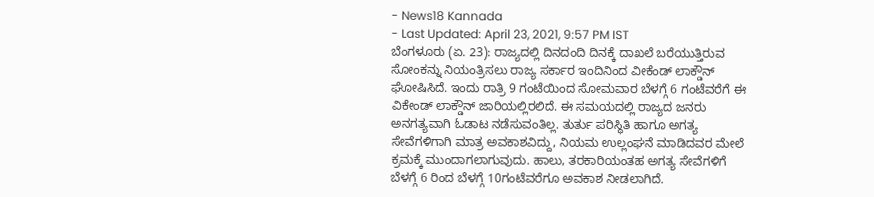- News18 Kannada
- Last Updated: April 23, 2021, 9:57 PM IST
ಬೆಂಗಳೂರು (ಏ. 23): ರಾಜ್ಯದಲ್ಲಿ ದಿನದಂದಿ ದಿನಕ್ಕೆ ದಾಖಲೆ ಬರೆಯುತ್ತಿರುವ ಸೋಂಕನ್ನು ನಿಯಂತ್ರಿಸಲು ರಾಜ್ಯ ಸರ್ಕಾರ ಇಂದಿನಿಂದ ವೀಕೆಂಡ್ ಲಾಕ್ಡೌನ್ ಘೋಷಿಸಿದೆ. ಇಂದು ರಾತ್ರಿ 9 ಗಂಟೆಯಿಂದ ಸೋಮವಾರ ಬೆಳಗ್ಗೆ 6 ಗಂಟೆವರೆಗೆ ಈ ವಿಕೇಂಡ್ ಲಾಕ್ಡೌನ್ ಜಾರಿಯಲ್ಲಿರಲಿದೆ. ಈ ಸಮಯದಲ್ಲಿ ರಾಜ್ಯದ ಜನರು ಅನಗತ್ಯವಾಗಿ ಓಡಾಟ ನಡೆಸುವಂತಿಲ್ಲ. ತುರ್ತು ಪರಿಸ್ಥಿತಿ ಹಾಗೂ ಅಗತ್ಯ ಸೇವೆಗಳಿಗಾಗಿ ಮಾತ್ರ ಅವಕಾಶವಿದ್ದು, ನಿಯಮ ಉಲ್ಲಂಘನೆ ಮಾಡಿದವರ ಮೇಲೆ ಕ್ರಮಕ್ಕೆ ಮುಂದಾಗಲಾಗುವುದು. ಹಾಲು, ತರಕಾರಿಯಂತಹ ಅಗತ್ಯ ಸೇವೆಗಳಿಗೆ ಬೆಳಗ್ಗೆ 6 ರಿಂದ ಬೆಳಗ್ಗೆ 10ಗಂಟೆವರೆಗೂ ಅವಕಾಶ ನೀಡಲಾಗಿದೆ.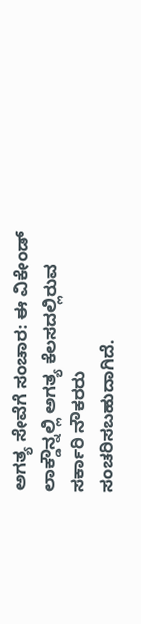ಅಗತ್ಯ ಸೇವೆಗೆ ಸಂಚಾರ: ಈ ವಿಕೇಂಡ್ ಲಾಕ್ಡೌನ್ನಲ್ಲಿ ಅಗತ್ಯ ಕೆಲಸದಲ್ಲಿರುವ ಸರ್ಕಾರಿ ನೌಕರರು ಸಂಚರಿಸಬಹುದಾಗಿದೆ.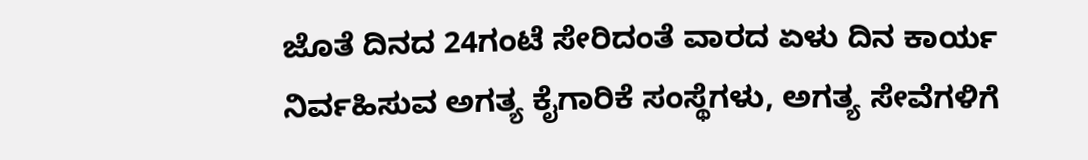ಜೊತೆ ದಿನದ 24ಗಂಟೆ ಸೇರಿದಂತೆ ವಾರದ ಏಳು ದಿನ ಕಾರ್ಯ ನಿರ್ವಹಿಸುವ ಅಗತ್ಯ ಕೈಗಾರಿಕೆ ಸಂಸ್ಥೆಗಳು, ಅಗತ್ಯ ಸೇವೆಗಳಿಗೆ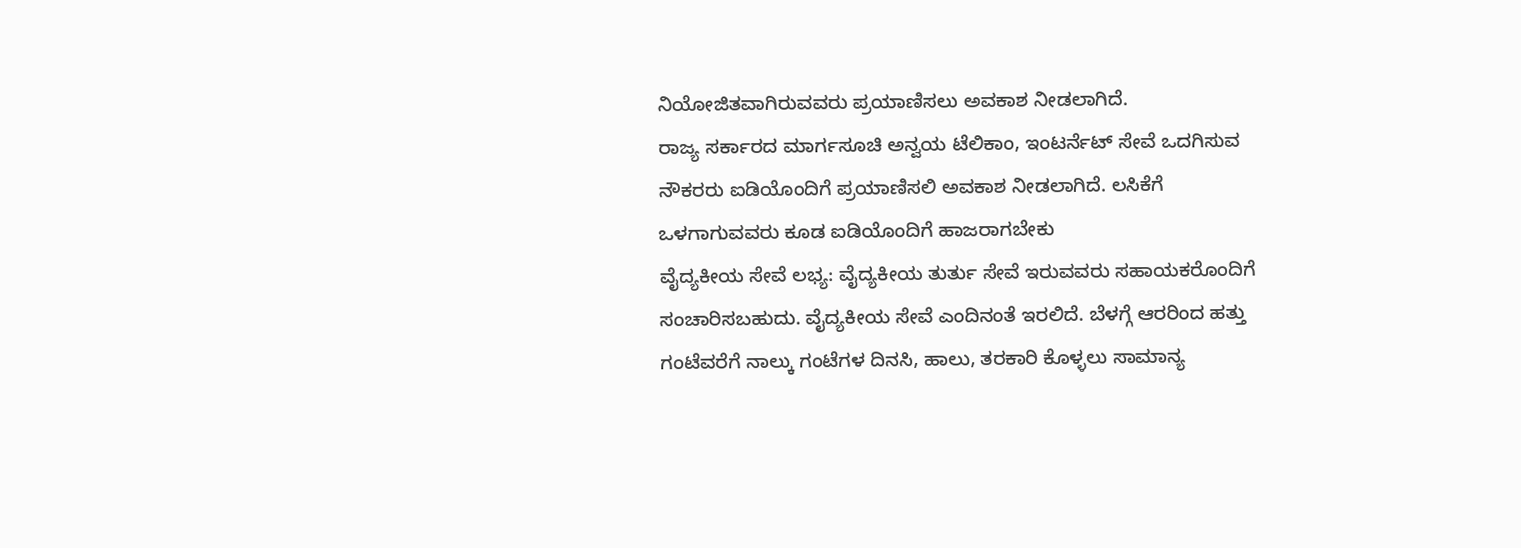ನಿಯೋಜಿತವಾಗಿರುವವರು ಪ್ರಯಾಣಿಸಲು ಅವಕಾಶ ನೀಡಲಾಗಿದೆ.
ರಾಜ್ಯ ಸರ್ಕಾರದ ಮಾರ್ಗಸೂಚಿ ಅನ್ವಯ ಟೆಲಿಕಾಂ, ಇಂಟರ್ನೆಟ್ ಸೇವೆ ಒದಗಿಸುವ ನೌಕರರು ಐಡಿಯೊಂದಿಗೆ ಪ್ರಯಾಣಿಸಲಿ ಅವಕಾಶ ನೀಡಲಾಗಿದೆ. ಲಸಿಕೆಗೆ ಒಳಗಾಗುವವರು ಕೂಡ ಐಡಿಯೊಂದಿಗೆ ಹಾಜರಾಗಬೇಕು
ವೈದ್ಯಕೀಯ ಸೇವೆ ಲಭ್ಯ: ವೈದ್ಯಕೀಯ ತುರ್ತು ಸೇವೆ ಇರುವವರು ಸಹಾಯಕರೊಂದಿಗೆ ಸಂಚಾರಿಸಬಹುದು. ವೈದ್ಯಕೀಯ ಸೇವೆ ಎಂದಿನಂತೆ ಇರಲಿದೆ. ಬೆಳಗ್ಗೆ ಆರರಿಂದ ಹತ್ತು ಗಂಟೆವರೆಗೆ ನಾಲ್ಕು ಗಂಟೆಗಳ ದಿನಸಿ, ಹಾಲು, ತರಕಾರಿ ಕೊಳ್ಳಲು ಸಾಮಾನ್ಯ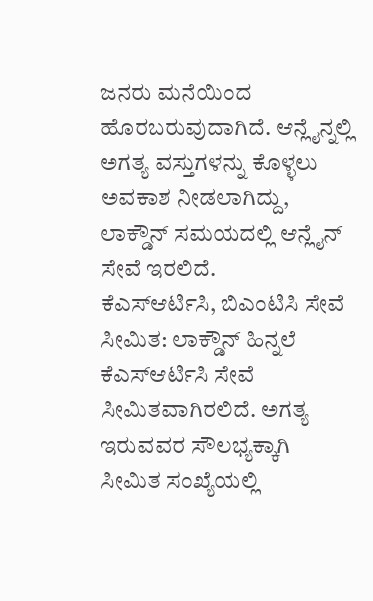ಜನರು ಮನೆಯಿಂದ ಹೊರಬರುವುದಾಗಿದೆ. ಆನ್ಲೈನ್ನಲ್ಲಿ ಅಗತ್ಯ ವಸ್ತುಗಳನ್ನು ಕೊಳ್ಳಲು ಅವಕಾಶ ನೀಡಲಾಗಿದ್ದು, ಲಾಕ್ಡೌನ್ ಸಮಯದಲ್ಲಿ ಆನ್ಲೈನ್ ಸೇವೆ ಇರಲಿದೆ.
ಕೆಎಸ್ಆರ್ಟಿಸಿ, ಬಿಎಂಟಿಸಿ ಸೇವೆ ಸೀಮಿತ: ಲಾಕ್ಡೌನ್ ಹಿನ್ನಲೆ ಕೆಎಸ್ಆರ್ಟಿಸಿ ಸೇವೆ ಸೀಮಿತವಾಗಿರಲಿದೆ. ಅಗತ್ಯ ಇರುವವರ ಸೌಲಭ್ಯಕ್ಕಾಗಿ ಸೀಮಿತ ಸಂಖ್ಯೆಯಲ್ಲಿ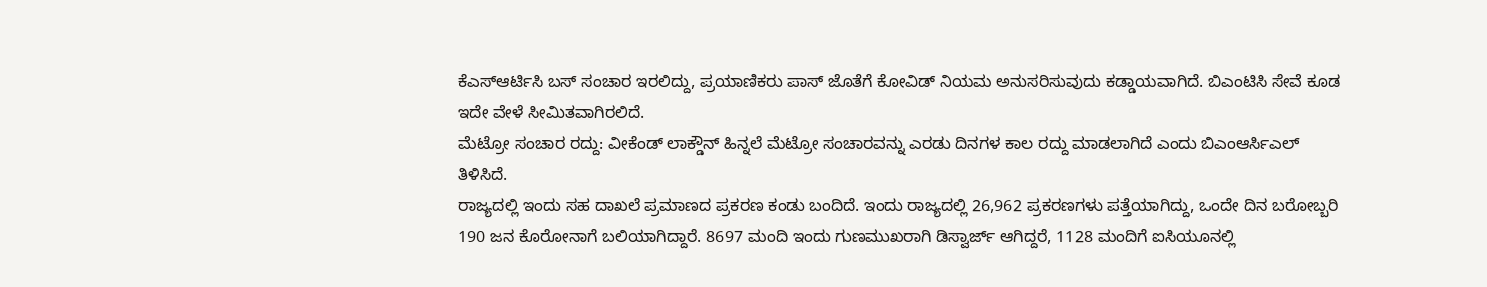ಕೆಎಸ್ಆರ್ಟಿಸಿ ಬಸ್ ಸಂಚಾರ ಇರಲಿದ್ದು, ಪ್ರಯಾಣಿಕರು ಪಾಸ್ ಜೊತೆಗೆ ಕೋವಿಡ್ ನಿಯಮ ಅನುಸರಿಸುವುದು ಕಡ್ಡಾಯವಾಗಿದೆ. ಬಿಎಂಟಿಸಿ ಸೇವೆ ಕೂಡ ಇದೇ ವೇಳೆ ಸೀಮಿತವಾಗಿರಲಿದೆ.
ಮೆಟ್ರೋ ಸಂಚಾರ ರದ್ದು: ವೀಕೆಂಡ್ ಲಾಕ್ಡೌನ್ ಹಿನ್ನಲೆ ಮೆಟ್ರೋ ಸಂಚಾರವನ್ನು ಎರಡು ದಿನಗಳ ಕಾಲ ರದ್ದು ಮಾಡಲಾಗಿದೆ ಎಂದು ಬಿಎಂಆರ್ಸಿಎಲ್ ತಿಳಿಸಿದೆ.
ರಾಜ್ಯದಲ್ಲಿ ಇಂದು ಸಹ ದಾಖಲೆ ಪ್ರಮಾಣದ ಪ್ರಕರಣ ಕಂಡು ಬಂದಿದೆ. ಇಂದು ರಾಜ್ಯದಲ್ಲಿ 26,962 ಪ್ರಕರಣಗಳು ಪತ್ತೆಯಾಗಿದ್ದು, ಒಂದೇ ದಿನ ಬರೋಬ್ಬರಿ 190 ಜನ ಕೊರೋನಾಗೆ ಬಲಿಯಾಗಿದ್ದಾರೆ. 8697 ಮಂದಿ ಇಂದು ಗುಣಮುಖರಾಗಿ ಡಿಸ್ವಾರ್ಜ್ ಆಗಿದ್ದರೆ, 1128 ಮಂದಿಗೆ ಐಸಿಯೂನಲ್ಲಿ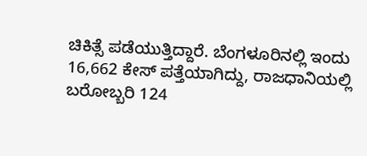ಚಿಕಿತ್ಸೆ ಪಡೆಯುತ್ತಿದ್ದಾರೆ. ಬೆಂಗಳೂರಿನಲ್ಲಿ ಇಂದು 16,662 ಕೇಸ್ ಪತ್ತೆಯಾಗಿದ್ದು, ರಾಜಧಾನಿಯಲ್ಲಿ ಬರೋಬ್ಬರಿ 124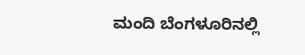ಮಂದಿ ಬೆಂಗಳೂರಿನಲ್ಲಿ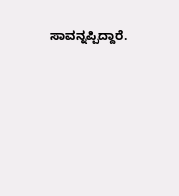ಸಾವನ್ನಪ್ಪಿದ್ದಾರೆ.